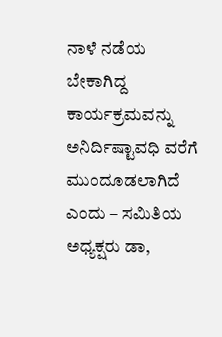ನಾಳೆ ನಡೆಯ ಬೇಕಾಗಿದ್ದ ಕಾರ್ಯಕ್ರಮವನ್ನು ಅನಿರ್ದಿಷ್ಟಾವಧಿ ವರೆಗೆ ಮುಂದೂಡಲಾಗಿದೆ ಎಂದು – ಸಮಿತಿಯ ಅಧ್ಯಕ್ಷರು ಡಾ,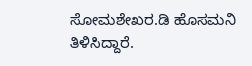ಸೋಮಶೇಖರ.ಡಿ ಹೊಸಮನಿ ತಿಳಿಸಿದ್ದಾರೆ.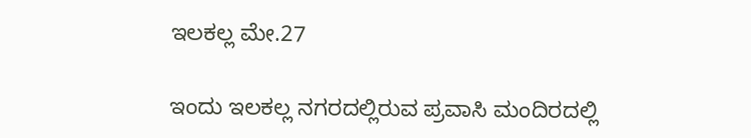ಇಲಕಲ್ಲ ಮೇ.27

ಇಂದು ಇಲಕಲ್ಲ ನಗರದಲ್ಲಿರುವ ಪ್ರವಾಸಿ ಮಂದಿರದಲ್ಲಿ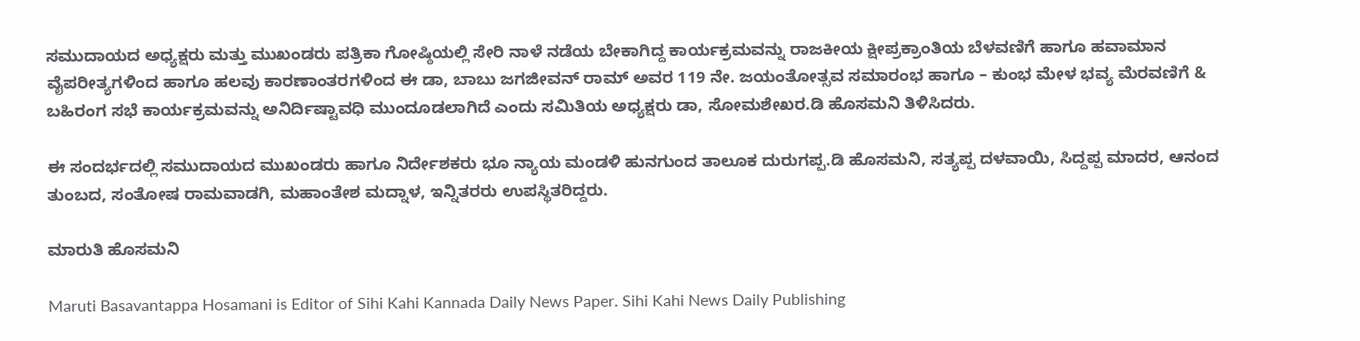ಸಮುದಾಯದ ಅಧ್ಯಕ್ಷರು ಮತ್ತು ಮುಖಂಡರು ಪತ್ರಿಕಾ ಗೋಷ್ಠಿಯಲ್ಲಿ ಸೇರಿ ನಾಳೆ ನಡೆಯ ಬೇಕಾಗಿದ್ದ ಕಾರ್ಯಕ್ರಮವನ್ನು ರಾಜಕೀಯ ಕ್ಷೀಪ್ರಕ್ರಾಂತಿಯ ಬೆಳವಣಿಗೆ ಹಾಗೂ ಹವಾಮಾನ ವೈಪರೀತ್ಯಗಳಿಂದ ಹಾಗೂ ಹಲವು ಕಾರಣಾಂತರಗಳಿಂದ ಈ ಡಾ, ಬಾಬು ಜಗಜೀವನ್ ರಾಮ್ ಅವರ 119 ನೇ. ಜಯಂತೋತ್ಸವ ಸಮಾರಂಭ ಹಾಗೂ – ಕುಂಭ ಮೇಳ ಭವ್ಯ ಮೆರವಣಿಗೆ & ಬಹಿರಂಗ ಸಭೆ ಕಾರ್ಯಕ್ರಮವನ್ನು ಅನಿರ್ದಿಷ್ಟಾವಧಿ ಮುಂದೂಡಲಾಗಿದೆ ಎಂದು ಸಮಿತಿಯ ಅಧ್ಯಕ್ಷರು ಡಾ, ಸೋಮಶೇಖರ.ಡಿ ಹೊಸಮನಿ ತಿಳಿಸಿದರು.

ಈ ಸಂದರ್ಭದಲ್ಲಿ ಸಮುದಾಯದ ಮುಖಂಡರು ಹಾಗೂ ನಿರ್ದೇಶಕರು ಭೂ ನ್ಯಾಯ ಮಂಡಳಿ ಹುನಗುಂದ ತಾಲೂಕ ದುರುಗಪ್ಪ.ಡಿ ಹೊಸಮನಿ, ಸತ್ಯಪ್ಪ ದಳವಾಯಿ, ಸಿದ್ದಪ್ಪ ಮಾದರ, ಆನಂದ ತುಂಬದ, ಸಂತೋಷ ರಾಮವಾಡಗಿ, ಮಹಾಂತೇಶ ಮದ್ನಾಳ, ಇನ್ನಿತರರು ಉಪಸ್ಥಿತರಿದ್ದರು.

ಮಾರುತಿ ಹೊಸಮನಿ

Maruti Basavantappa Hosamani is Editor of Sihi Kahi Kannada Daily News Paper. Sihi Kahi News Daily Publishing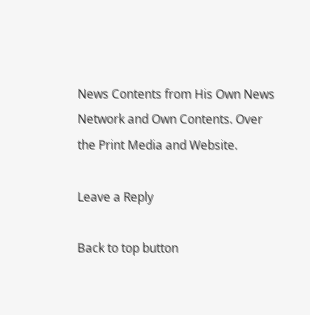News Contents from His Own News Network and Own Contents. Over the Print Media and Website.

Leave a Reply

Back to top button